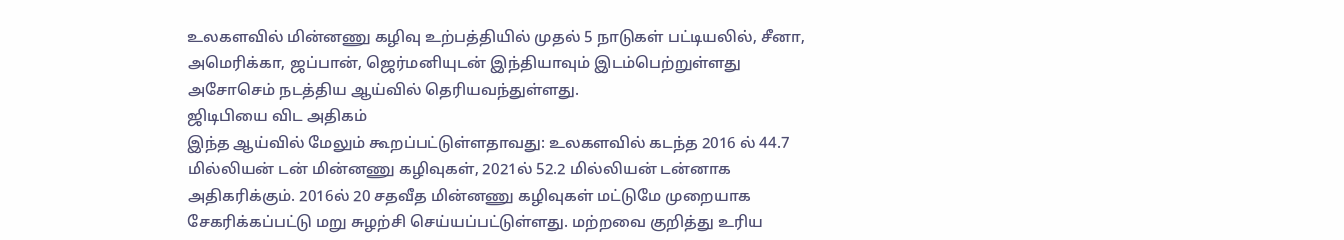உலகளவில் மின்னணு கழிவு உற்பத்தியில் முதல் 5 நாடுகள் பட்டியலில், சீனா, அமெரிக்கா, ஜப்பான், ஜெர்மனியுடன் இந்தியாவும் இடம்பெற்றுள்ளது அசோசெம் நடத்திய ஆய்வில் தெரியவந்துள்ளது.
ஜிடிபியை விட அதிகம்
இந்த ஆய்வில் மேலும் கூறப்பட்டுள்ளதாவது: உலகளவில் கடந்த 2016 ல் 44.7 மில்லியன் டன் மின்னணு கழிவுகள், 2021ல் 52.2 மில்லியன் டன்னாக அதிகரிக்கும். 2016ல் 20 சதவீத மின்னணு கழிவுகள் மட்டுமே முறையாக சேகரிக்கப்பட்டு மறு சுழற்சி செய்யப்பட்டுள்ளது. மற்றவை குறித்து உரிய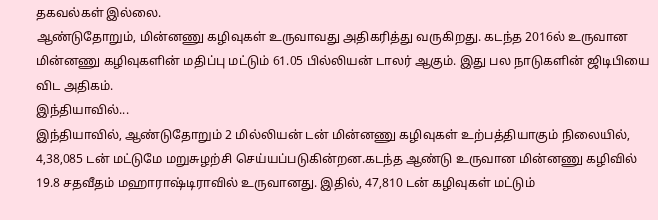தகவல்கள் இல்லை.
ஆண்டுதோறும், மின்னணு கழிவுகள் உருவாவது அதிகரித்து வருகிறது. கடந்த 2016ல் உருவான மின்னணு கழிவுகளின் மதிப்பு மட்டும் 61.05 பில்லியன் டாலர் ஆகும். இது பல நாடுகளின் ஜிடிபியை விட அதிகம்.
இந்தியாவில்...
இந்தியாவில், ஆண்டுதோறும் 2 மில்லியன் டன் மின்னணு கழிவுகள் உற்பத்தியாகும் நிலையில், 4,38,085 டன் மட்டுமே மறுசுழற்சி செய்யப்படுகின்றன.கடந்த ஆண்டு உருவான மின்னணு கழிவில் 19.8 சதவீதம் மஹாராஷ்டிராவில் உருவானது. இதில், 47,810 டன் கழிவுகள் மட்டும்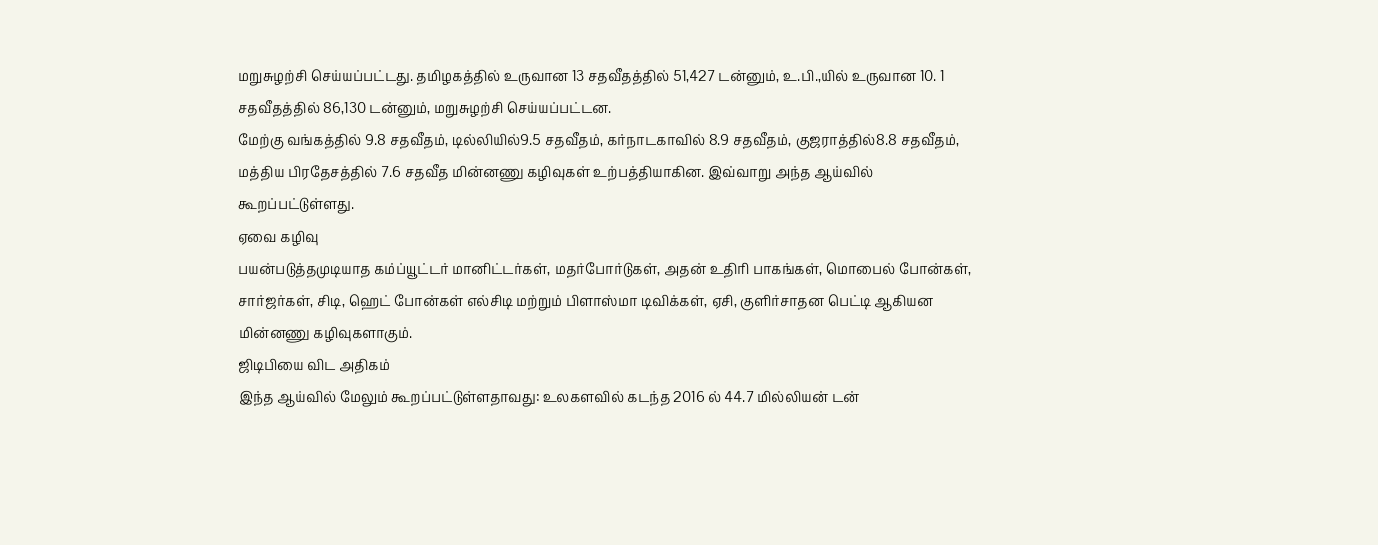மறுசுழற்சி செய்யப்பட்டது. தமிழகத்தில் உருவான 13 சதவீதத்தில் 51,427 டன்னும், உ.பி.,யில் உருவான 10. 1 சதவீதத்தில் 86,130 டன்னும், மறுசுழற்சி செய்யப்பட்டன.
மேற்கு வங்கத்தில் 9.8 சதவீதம், டில்லியில்9.5 சதவீதம், கர்நாடகாவில் 8.9 சதவீதம், குஜராத்தில்8.8 சதவீதம், மத்திய பிரதேசத்தில் 7.6 சதவீத மின்னணு கழிவுகள் உற்பத்தியாகின. இவ்வாறு அந்த ஆய்வில் கூறப்பட்டுள்ளது.
ஏவை கழிவு
பயன்படுத்தமுடியாத கம்ப்யூட்டர் மானிட்டர்கள், மதர்போர்டுகள், அதன் உதிரி பாகங்கள், மொபைல் போன்கள், சார்ஜர்கள், சிடி, ஹெட் போன்கள் எல்சிடி மற்றும் பிளாஸ்மா டிவிக்கள், ஏசி, குளிர்சாதன பெட்டி ஆகியன மின்னணு கழிவுகளாகும்.
ஜிடிபியை விட அதிகம்
இந்த ஆய்வில் மேலும் கூறப்பட்டுள்ளதாவது: உலகளவில் கடந்த 2016 ல் 44.7 மில்லியன் டன்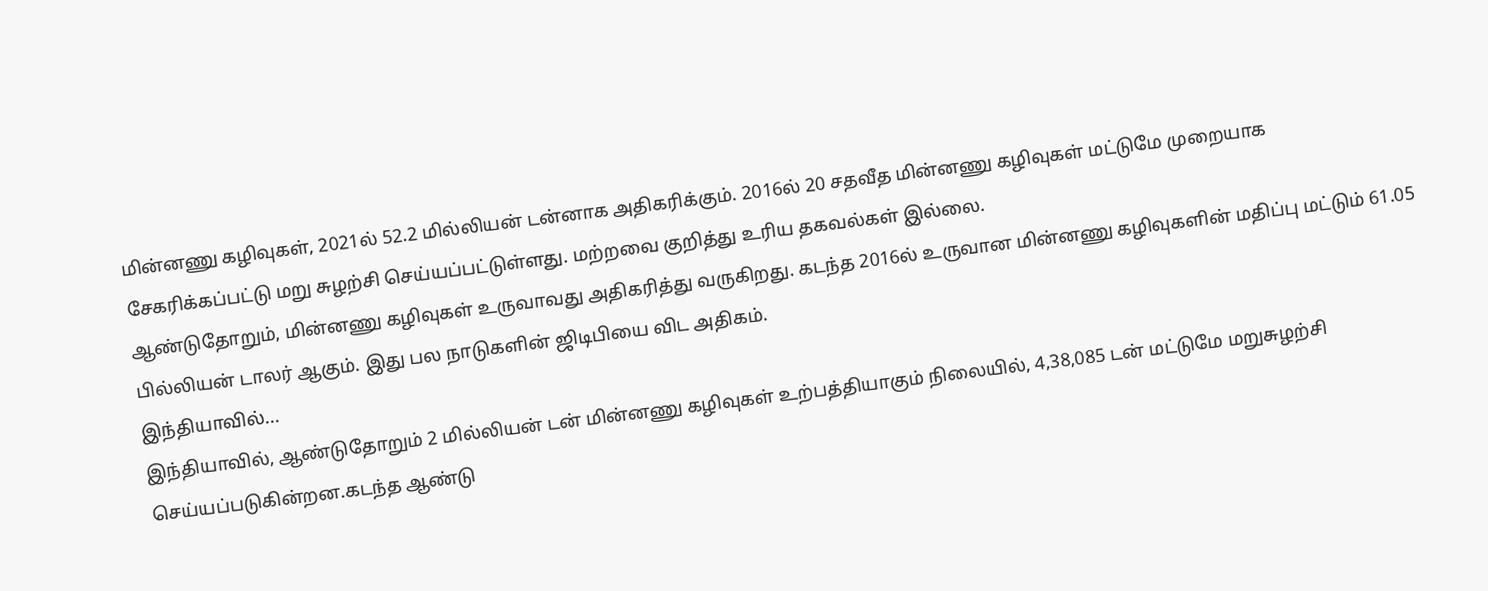மின்னணு கழிவுகள், 2021ல் 52.2 மில்லியன் டன்னாக அதிகரிக்கும். 2016ல் 20 சதவீத மின்னணு கழிவுகள் மட்டுமே முறையாக சேகரிக்கப்பட்டு மறு சுழற்சி செய்யப்பட்டுள்ளது. மற்றவை குறித்து உரிய தகவல்கள் இல்லை.
ஆண்டுதோறும், மின்னணு கழிவுகள் உருவாவது அதிகரித்து வருகிறது. கடந்த 2016ல் உருவான மின்னணு கழிவுகளின் மதிப்பு மட்டும் 61.05 பில்லியன் டாலர் ஆகும். இது பல நாடுகளின் ஜிடிபியை விட அதிகம்.
இந்தியாவில்...
இந்தியாவில், ஆண்டுதோறும் 2 மில்லியன் டன் மின்னணு கழிவுகள் உற்பத்தியாகும் நிலையில், 4,38,085 டன் மட்டுமே மறுசுழற்சி செய்யப்படுகின்றன.கடந்த ஆண்டு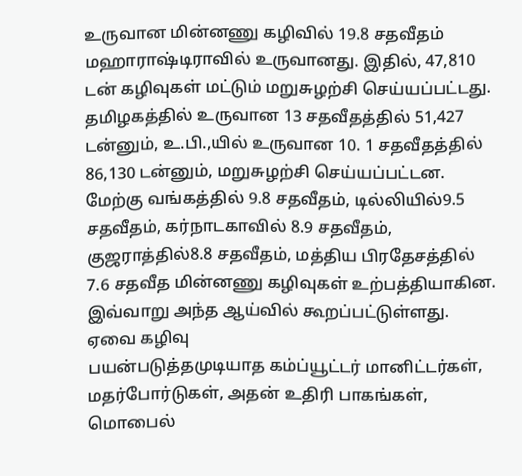உருவான மின்னணு கழிவில் 19.8 சதவீதம் மஹாராஷ்டிராவில் உருவானது. இதில், 47,810 டன் கழிவுகள் மட்டும் மறுசுழற்சி செய்யப்பட்டது. தமிழகத்தில் உருவான 13 சதவீதத்தில் 51,427 டன்னும், உ.பி.,யில் உருவான 10. 1 சதவீதத்தில் 86,130 டன்னும், மறுசுழற்சி செய்யப்பட்டன.
மேற்கு வங்கத்தில் 9.8 சதவீதம், டில்லியில்9.5 சதவீதம், கர்நாடகாவில் 8.9 சதவீதம், குஜராத்தில்8.8 சதவீதம், மத்திய பிரதேசத்தில் 7.6 சதவீத மின்னணு கழிவுகள் உற்பத்தியாகின. இவ்வாறு அந்த ஆய்வில் கூறப்பட்டுள்ளது.
ஏவை கழிவு
பயன்படுத்தமுடியாத கம்ப்யூட்டர் மானிட்டர்கள், மதர்போர்டுகள், அதன் உதிரி பாகங்கள், மொபைல்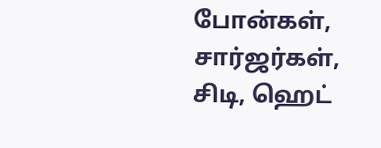போன்கள், சார்ஜர்கள், சிடி, ஹெட்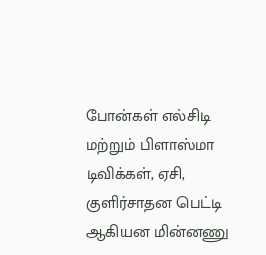போன்கள் எல்சிடி மற்றும் பிளாஸ்மா டிவிக்கள், ஏசி, குளிர்சாதன பெட்டி ஆகியன மின்னணு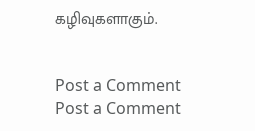கழிவுகளாகும்.


Post a Comment
Post a Comment